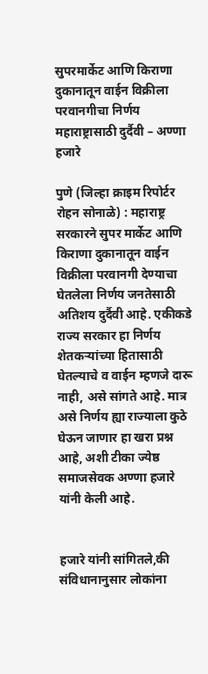सुपरमार्केट आणि किराणा दुकानातून वाईन विक्रीला परवानगीचा निर्णय महाराष्ट्रासाठी दुर्दैवी – अण्णा हजारे

पुणे (जिल्हा क्राइम रिपोर्टर रोहन सोनाळे) : महाराष्ट्र सरकारने सुपर मार्केट आणि किराणा दुकानातून वाईन विक्रीला परवानगी देण्याचा घेतलेला निर्णय जनतेसाठी अतिशय दुर्दैवी आहे. एकीकडे राज्य सरकार हा निर्णय शेतकऱ्यांच्या हितासाठी घेतल्याचे व वाईन म्हणजे दारू नाही, असे सांगते आहे. मात्र असे निर्णय ह्या राज्याला कुठे घेऊन जाणार हा खरा प्रश्न आहे, अशी टीका ज्येष्ठ समाजसेवक अण्णा हजारे यांनी केली आहे.


हजारे यांनी सांगितले,की संविधानानुसार लोकांना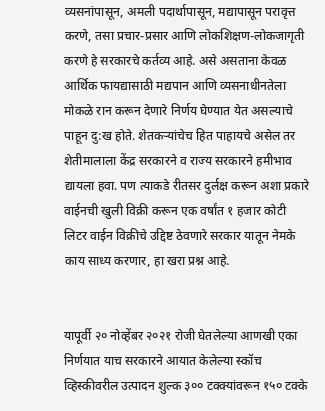व्यसनांपासून, अमली पदार्थापासून, मद्यापासून परावृत्त करणे, तसा प्रचार-प्रसार आणि लोकशिक्षण-लोकजागृती करणे हे सरकारचे कर्तव्य आहे. असे असताना केवळ आर्थिक फायद्यासाठी मद्यपान आणि व्यसनाधीनतेला मोकळे रान करून देणारे निर्णय घेण्यात येत असल्याचे पाहून दु:ख होते. शेतकऱ्यांचेच हित पाहायचे असेल तर शेतीमालाला केंद्र सरकारने व राज्य सरकारने हमीभाव द्यायला हवा. पण त्याकडे रीतसर दुर्लक्ष करून अशा प्रकारे वाईनची खुली विक्री करून एक वर्षांत १ हजार कोटी लिटर वाईन विक्रीचे उद्दिष्ट ठेवणारे सरकार यातून नेमके काय साध्य करणार, हा खरा प्रश्न आहे.


यापूर्वी २० नोव्हेंबर २०२१ रोजी घेतलेल्या आणखी एका निर्णयात याच सरकारने आयात केलेल्या स्कॉच व्हिस्कीवरील उत्पादन शुल्क ३०० टक्क्यांवरून १५० टक्के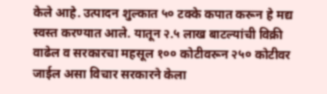केले आहे. उत्पादन शुल्कात ५० टक्के कपात करून हे मद्य स्वस्त करण्यात आले. यातून २.५ लाख बाटल्यांची विक्री वाढेल व सरकारचा महसूल १०० कोटीवरून २५० कोटीवर जाईल असा विचार सरकारने केला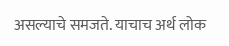असल्याचे समजते. याचाच अर्थ लोक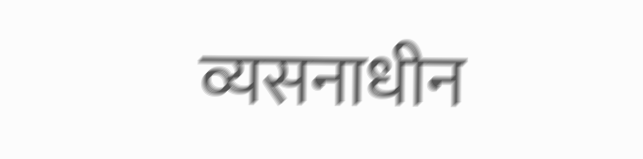व्यसनाधीन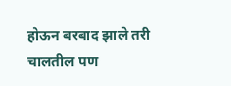होऊन बरबाद झाले तरी चालतील पण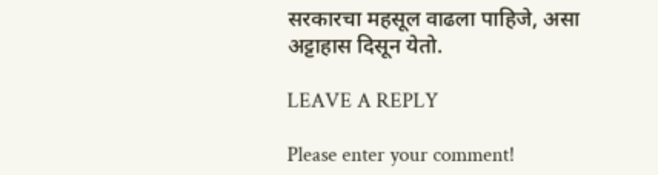सरकारचा महसूल वाढला पाहिजे, असा अट्टाहास दिसून येतो.

LEAVE A REPLY

Please enter your comment!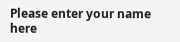Please enter your name here